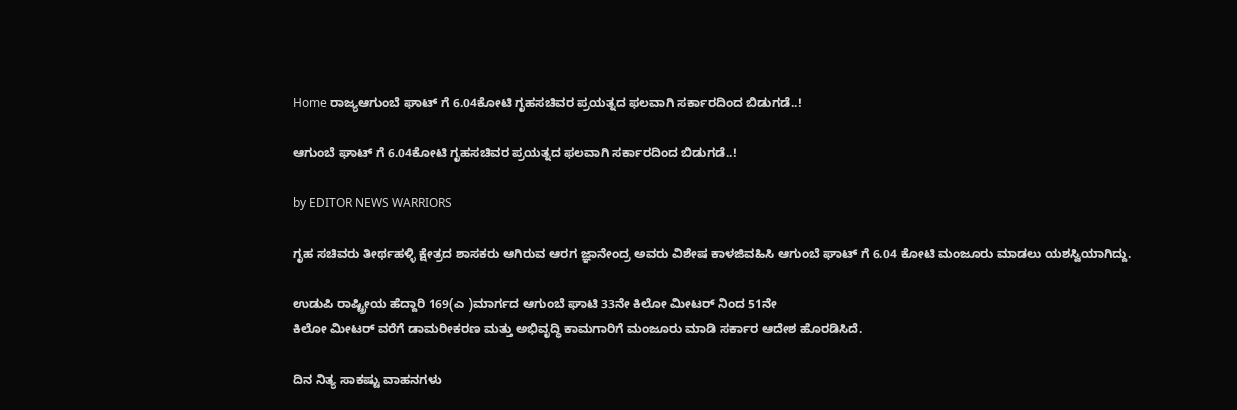Home ರಾಜ್ಯಆಗುಂಬೆ ಘಾಟ್ ಗೆ 6.04ಕೋಟಿ ಗೃಹಸಚಿವರ ಪ್ರಯತ್ನದ ಫಲವಾಗಿ ಸರ್ಕಾರದಿಂದ ಬಿಡುಗಡೆ..!

ಆಗುಂಬೆ ಘಾಟ್ ಗೆ 6.04ಕೋಟಿ ಗೃಹಸಚಿವರ ಪ್ರಯತ್ನದ ಫಲವಾಗಿ ಸರ್ಕಾರದಿಂದ ಬಿಡುಗಡೆ..!

by EDITOR NEWS WARRIORS

ಗೃಹ ಸಚಿವರು ತೀರ್ಥಹಳ್ಳಿ ಕ್ಷೇತ್ರದ ಶಾಸಕರು ಆಗಿರುವ ಆರಗ ಜ್ಞಾನೇಂದ್ರ ಅವರು ವಿಶೇಷ ಕಾಳಜಿವಹಿಸಿ ಆಗುಂಬೆ ಘಾಟ್ ಗೆ 6.04 ಕೋಟಿ ಮಂಜೂರು ಮಾಡಲು ಯಶಸ್ವಿಯಾಗಿದ್ದು.

ಉಡುಪಿ ರಾಷ್ಟ್ರೀಯ ಹೆದ್ದಾರಿ 169(ಎ )ಮಾರ್ಗದ ಆಗುಂಬೆ ಘಾಟಿ 33ನೇ ಕಿಲೋ ಮೀಟರ್ ನಿಂದ 51ನೇ
ಕಿಲೋ ಮೀಟರ್ ವರೆಗೆ ಡಾಮರೀಕರಣ ಮತ್ತು ಅಭಿವೃದ್ಧಿ ಕಾಮಗಾರಿಗೆ ಮಂಜೂರು ಮಾಡಿ ಸರ್ಕಾರ ಆದೇಶ ಹೊರಡಿಸಿದೆ.

ದಿನ ನಿತ್ಯ ಸಾಕಷ್ಟು ವಾಹನಗಳು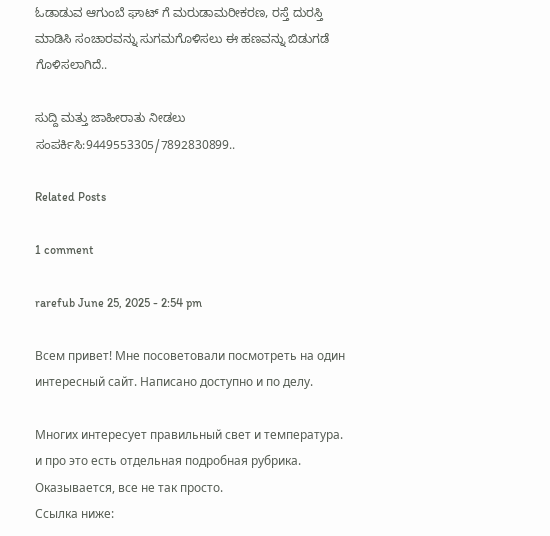ಓಡಾಡುವ ಆಗುಂಬೆ ಘಾಟ್ ಗೆ ಮರುಡಾಮರೀಕರಣ, ರಸ್ತೆ ದುರಸ್ತಿ ಮಾಡಿಸಿ ಸಂಚಾರವನ್ನು ಸುಗಮಗೊಳಿಸಲು ಈ ಹಣವನ್ನು ಬಿಡುಗಡೆ ಗೊಳಿಸಲಾಗಿದೆ..

ಸುದ್ದಿ ಮತ್ತು ಜಾಹೀರಾತು ನೀಡಲು ಸಂಪರ್ಕಿಸಿ:9449553305/7892830899..

Related Posts

1 comment

rarefub June 25, 2025 - 2:54 pm

Всем привет! Мне посоветовали посмотреть на один интересный сайт. Написано доступно и по делу.

Многих интересует правильный свет и температура. и про это есть отдельная подробная рубрика. Оказывается, все не так просто.
Ссылка ниже: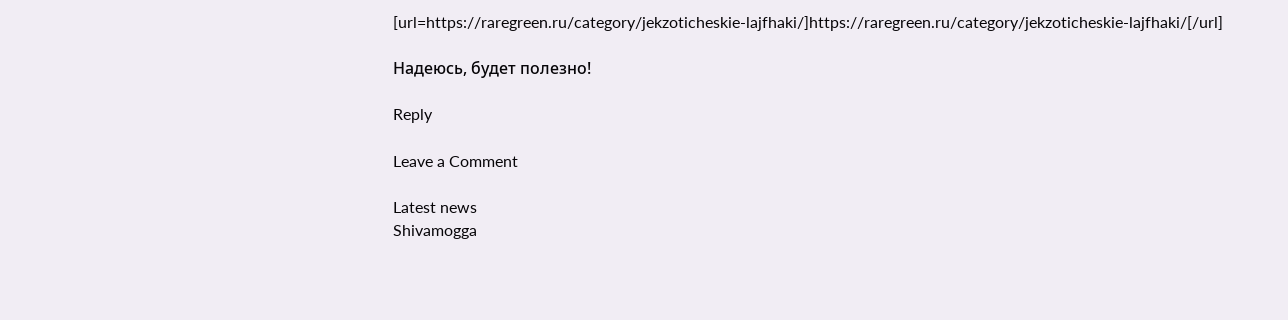[url=https://raregreen.ru/category/jekzoticheskie-lajfhaki/]https://raregreen.ru/category/jekzoticheskie-lajfhaki/[/url]

Надеюсь, будет полезно!

Reply

Leave a Comment

Latest news
Shivamogga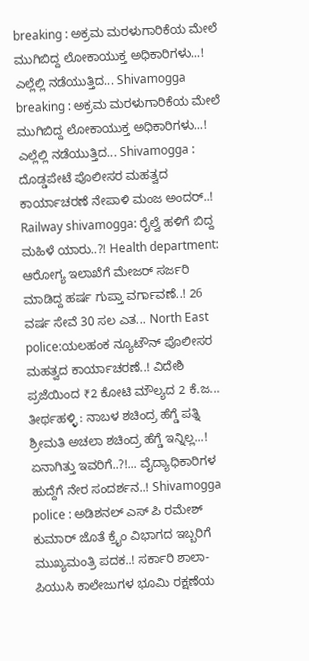breaking : ಅಕ್ರಮ ಮರಳುಗಾರಿಕೆಯ ಮೇಲೆ ಮುಗಿಬಿದ್ದ ಲೋಕಾಯುಕ್ತ ಅಧಿಕಾರಿಗಳು...! ಎಲ್ಲೆಲ್ಲಿ ನಡೆಯುತ್ತಿದ... Shivamogga breaking : ಅಕ್ರಮ ಮರಳುಗಾರಿಕೆಯ ಮೇಲೆ ಮುಗಿಬಿದ್ದ ಲೋಕಾಯುಕ್ತ ಅಧಿಕಾರಿಗಳು...! ಎಲ್ಲೆಲ್ಲಿ ನಡೆಯುತ್ತಿದ... Shivamogga : ದೊಡ್ಡಪೇಟೆ ಪೊಲೀಸರ ಮಹತ್ವದ ಕಾರ್ಯಾಚರಣೆ ನೇಪಾಳಿ ಮಂಜ ಅಂದರ್..! Railway shivamogga: ರೈಲ್ವೆ ಹಳಿಗೆ ಬಿದ್ದ ಮಹಿಳೆ ಯಾರು..?! Health department: ಆರೋಗ್ಯ ಇಲಾಖೆಗೆ ಮೇಜರ್ ಸರ್ಜರಿ ಮಾಡಿದ್ದ ಹರ್ಷ ಗುಪ್ತಾ ವರ್ಗಾವಣೆ..! 26 ವರ್ಷ ಸೇವೆ 30 ಸಲ ಎತ... North East police:ಯಲಹಂಕ ನ್ಯೂಟೌನ್ ಪೊಲೀಸರ ಮಹತ್ವದ ಕಾರ್ಯಾಚರಣೆ..! ವಿದೇಶಿ ಪ್ರಜೆಯಿಂದ ₹2 ಕೋಟಿ ಮೌಲ್ಯದ 2 ಕೆ.ಜ... ತೀರ್ಥಹಳ್ಳಿ : ನಾಬಳ ಶಚಿಂದ್ರ ಹೆಗ್ಡೆ ಪತ್ನಿ ಶ್ರೀಮತಿ ಅಚಲಾ ಶಚಿಂದ್ರ ಹೆಗ್ಡೆ ಇನ್ನಿಲ್ಲ...! ಏನಾಗಿತ್ತು ಇವರಿಗೆ..?!... ವೈದ್ಯಾಧಿಕಾರಿಗಳ ಹುದ್ದೆಗೆ ನೇರ ಸಂದರ್ಶನ..! Shivamogga police : ಅಡಿಶನಲ್ ಎಸ್ ಪಿ ರಮೇಶ್ ಕುಮಾರ್ ಜೊತೆ ಕ್ರೈಂ ವಿಭಾಗದ ಇಬ್ಬರಿಗೆ ಮುಖ್ಯಮಂತ್ರಿ ಪದಕ..! ಸರ್ಕಾರಿ ಶಾಲಾ-ಪಿಯುಸಿ ಕಾಲೇಜುಗಳ ಭೂಮಿ ರಕ್ಷಣೆಯ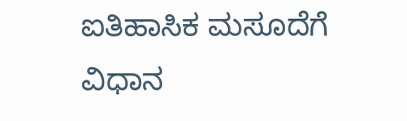ಐತಿಹಾಸಿಕ ಮಸೂದೆಗೆ ವಿಧಾನ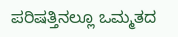ಪರಿಷತ್ತಿನಲ್ಲೂ ಒಮ್ಮತದ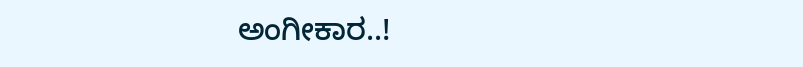ಅಂಗೀಕಾರ..!